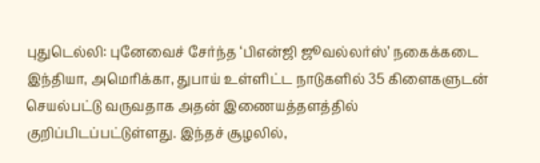புதுடெல்லி: புனேவைச் சேர்ந்த ‘பிஎன்ஜி ஜூவல்லர்ஸ்’ நகைக்கடை இந்தியா, அமெரிக்கா, துபாய் உள்ளிட்ட நாடுகளில் 35 கிளைகளுடன் செயல்பட்டு வருவதாக அதன் இணையத்தளத்தில் குறிப்பிடப்பட்டுள்ளது. இந்தச் சூழலில்,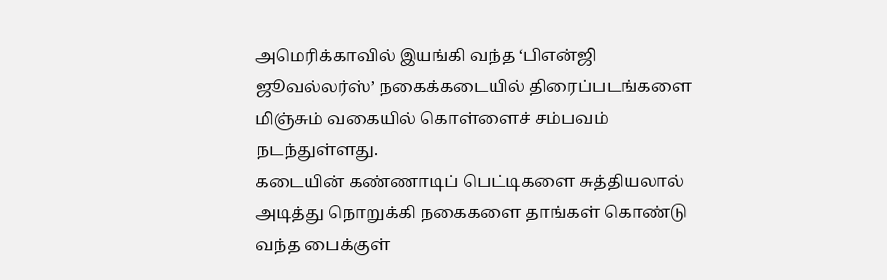அமெரிக்காவில் இயங்கி வந்த ‘பிஎன்ஜி ஜூவல்லர்ஸ்’ நகைக்கடையில் திரைப்படங்களை மிஞ்சும் வகையில் கொள்ளைச் சம்பவம் நடந்துள்ளது.
கடையின் கண்ணாடிப் பெட்டிகளை சுத்தியலால் அடித்து நொறுக்கி நகைகளை தாங்கள் கொண்டு வந்த பைக்குள்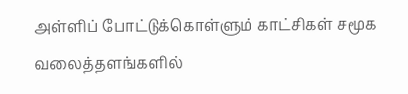அள்ளிப் போட்டுக்கொள்ளும் காட்சிகள் சமூக வலைத்தளங்களில்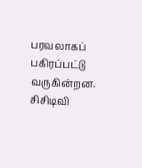பரவலாகப் பகிரப்பட்டு வருகின்றன. சிசிடிவி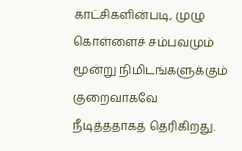காட்சிகளின்படி, முழு கொள்ளைச் சம்பவமும் மூன்று நிமிடங்களுக்கும் குறைவாகவே நீடித்ததாகத் தெரிகிறது.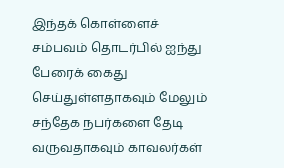இந்தக் கொள்ளைச் சம்பவம் தொடர்பில் ஐந்து பேரைக் கைது செய்துள்ளதாகவும் மேலும் சந்தேக நபர்களை தேடி வருவதாகவும் காவலர்கள்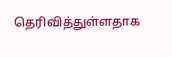தெரிவித்துள்ளதாக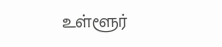உள்ளூர்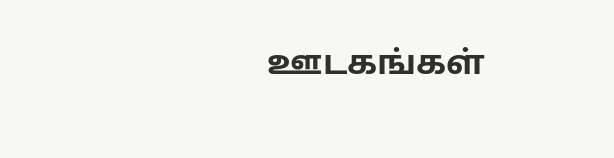ஊடகங்கள்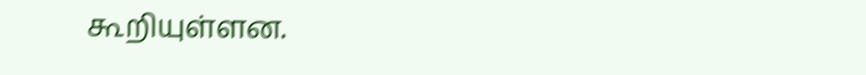கூறியுள்ளன.